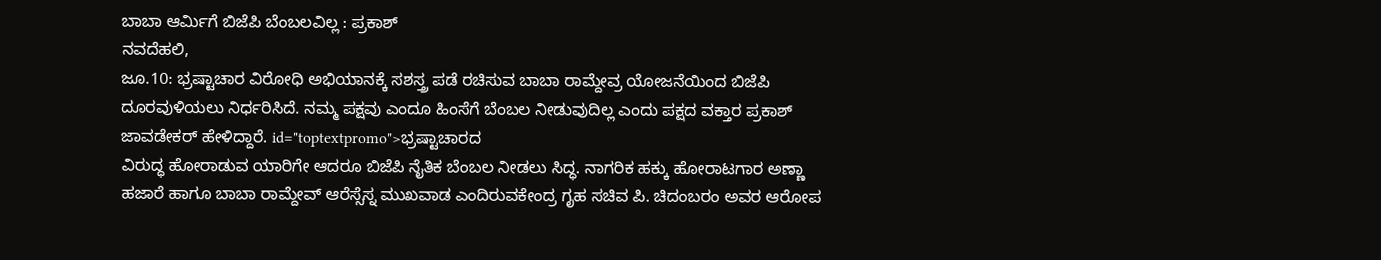ಬಾಬಾ ಆರ್ಮಿಗೆ ಬಿಜೆಪಿ ಬೆಂಬಲವಿಲ್ಲ : ಪ್ರಕಾಶ್
ನವದೆಹಲಿ,
ಜೂ.10: ಭ್ರಷ್ಟಾಚಾರ ವಿರೋಧಿ ಅಭಿಯಾನಕ್ಕೆ ಸಶಸ್ತ್ರ ಪಡೆ ರಚಿಸುವ ಬಾಬಾ ರಾಮ್ದೇವ್ರ ಯೋಜನೆಯಿಂದ ಬಿಜೆಪಿ ದೂರವುಳಿಯಲು ನಿರ್ಧರಿಸಿದೆ. ನಮ್ಮ ಪಕ್ಷವು ಎಂದೂ ಹಿಂಸೆಗೆ ಬೆಂಬಲ ನೀಡುವುದಿಲ್ಲ ಎಂದು ಪಕ್ಷದ ವಕ್ತಾರ ಪ್ರಕಾಶ್ ಜಾವಡೇಕರ್ ಹೇಳಿದ್ದಾರೆ. id="toptextpromo">ಭ್ರಷ್ಟಾಚಾರದ
ವಿರುದ್ಧ ಹೋರಾಡುವ ಯಾರಿಗೇ ಆದರೂ ಬಿಜೆಪಿ ನೈತಿಕ ಬೆಂಬಲ ನೀಡಲು ಸಿದ್ಧ. ನಾಗರಿಕ ಹಕ್ಕು ಹೋರಾಟಗಾರ ಅಣ್ಣಾ ಹಜಾರೆ ಹಾಗೂ ಬಾಬಾ ರಾಮ್ದೇವ್ ಆರೆಸ್ಸೆಸ್ನ ಮುಖವಾಡ ಎಂದಿರುವಕೇಂದ್ರ ಗೃಹ ಸಚಿವ ಪಿ. ಚಿದಂಬರಂ ಅವರ ಆರೋಪ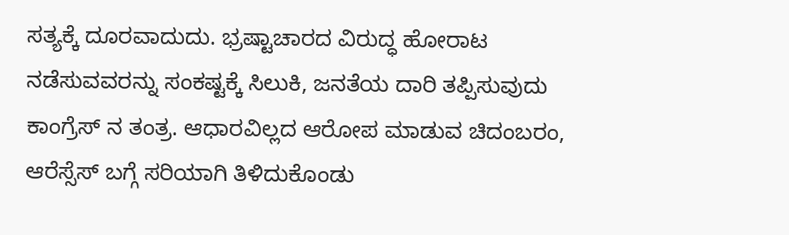ಸತ್ಯಕ್ಕೆ ದೂರವಾದುದು. ಭ್ರಷ್ಟಾಚಾರದ ವಿರುದ್ಧ ಹೋರಾಟ ನಡೆಸುವವರನ್ನು ಸಂಕಷ್ಟಕ್ಕೆ ಸಿಲುಕಿ, ಜನತೆಯ ದಾರಿ ತಪ್ಪಿಸುವುದು ಕಾಂಗ್ರೆಸ್ ನ ತಂತ್ರ. ಆಧಾರವಿಲ್ಲದ ಆರೋಪ ಮಾಡುವ ಚಿದಂಬರಂ, ಆರೆಸ್ಸೆಸ್ ಬಗ್ಗೆ ಸರಿಯಾಗಿ ತಿಳಿದುಕೊಂಡು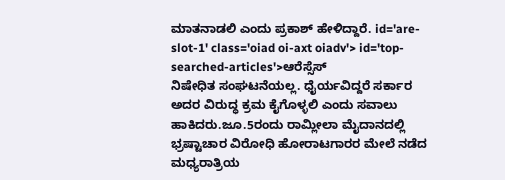ಮಾತನಾಡಲಿ ಎಂದು ಪ್ರಕಾಶ್ ಹೇಳಿದ್ದಾರೆ. id='are-slot-1' class='oiad oi-axt oiadv'> id='top-searched-articles'>ಆರೆಸ್ಸೆಸ್
ನಿಷೇಧಿತ ಸಂಘಟನೆಯಲ್ಲ. ಧೈರ್ಯವಿದ್ದರೆ ಸರ್ಕಾರ ಅದರ ವಿರುದ್ಧ ಕ್ರಮ ಕೈಗೊಳ್ಳಲಿ ಎಂದು ಸವಾಲು ಹಾಕಿದರು.ಜೂ.5ರಂದು ರಾಮ್ಲೀಲಾ ಮೈದಾನದಲ್ಲಿ ಭ್ರಷ್ಟಾಚಾರ ವಿರೋಧಿ ಹೋರಾಟಗಾರರ ಮೇಲೆ ನಡೆದ ಮಧ್ಯರಾತ್ರಿಯ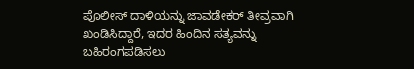ಪೊಲೀಸ್ ದಾಳಿಯನ್ನು ಜಾವಡೇಕರ್ ತೀವ್ರವಾಗಿ ಖಂಡಿಸಿದ್ದಾರೆ, ಇದರ ಹಿಂದಿನ ಸತ್ಯವನ್ನು ಬಹಿರಂಗಪಡಿಸಲು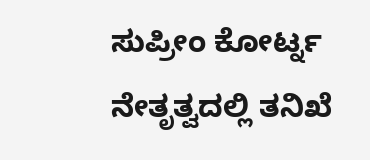ಸುಪ್ರೀಂ ಕೋರ್ಟ್ನ ನೇತೃತ್ವದಲ್ಲಿ ತನಿಖೆ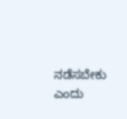ನಡೆಸಬೇಕು ಎಂದು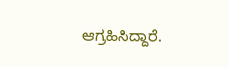ಆಗ್ರಹಿಸಿದ್ದಾರೆ.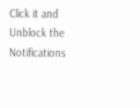Click it and Unblock the Notifications